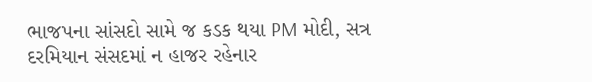ભાજપના સાંસદો સામે જ કડક થયા PM મોદી, સત્ર દરમિયાન સંસદમાં ન હાજર રહેનાર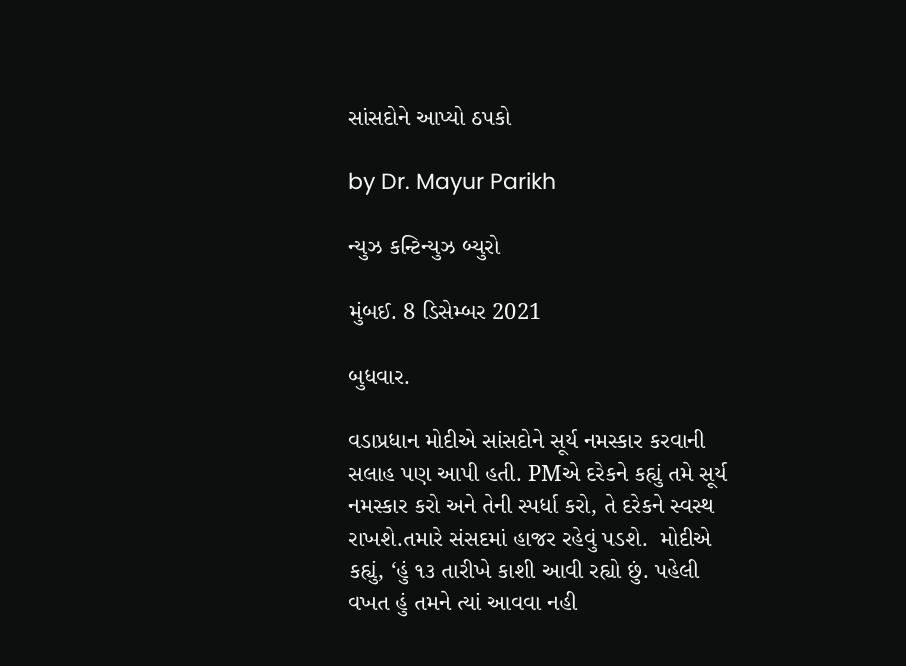સાંસદોને આપ્યો ઠપકો

by Dr. Mayur Parikh

ન્યુઝ કન્ટિન્યુઝ બ્યુરો

મુંબઈ. 8 ડિસેમ્બર 2021

બુધવાર.

વડાપ્રધાન મોદીએ સાંસદોને સૂર્ય નમસ્કાર કરવાની સલાહ પણ આપી હતી. PMએ દરેકને કહ્યું તમે સૂર્ય નમસ્કાર કરો અને તેની સ્પર્ધા કરો, તે દરેકને સ્વસ્થ રાખશે.તમારે સંસદમાં હાજર રહેવું પડશે.  મોદીએ કહ્યું, ‘હું ૧૩ તારીખે કાશી આવી રહ્યો છું. પહેલી વખત હું તમને ત્યાં આવવા નહી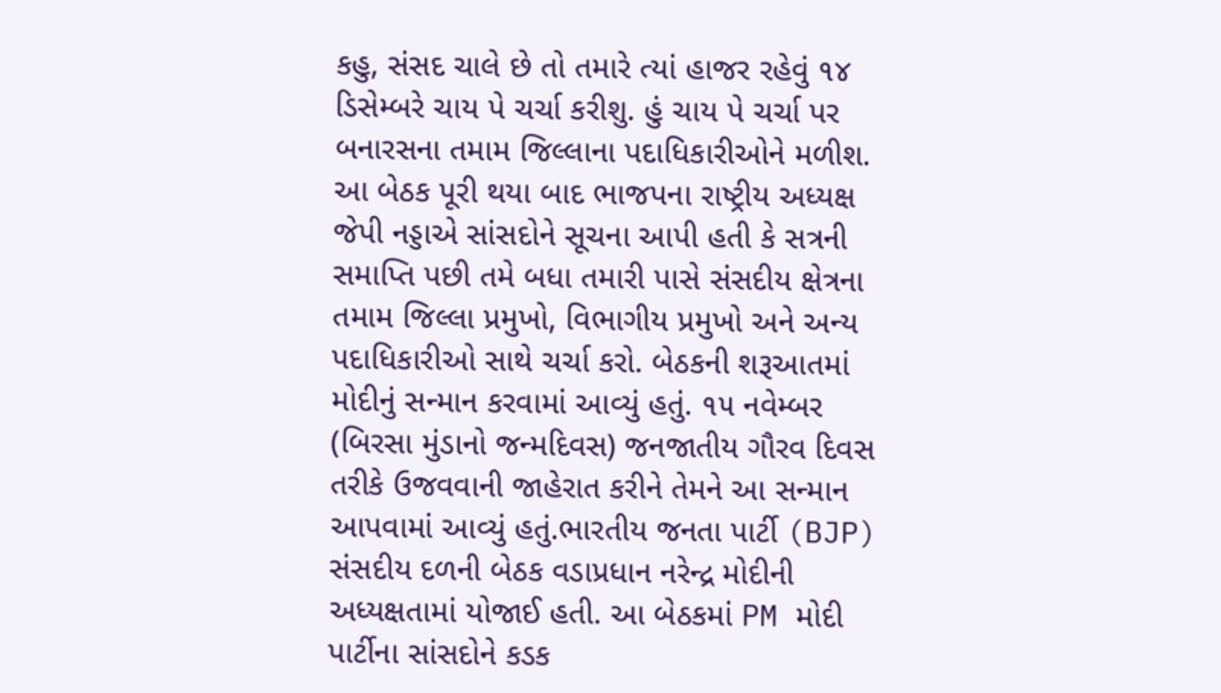કહુ, સંસદ ચાલે છે તો તમારે ત્યાં હાજર રહેવું ૧૪ ડિસેમ્બરે ચાય પે ચર્ચા કરીશુ. હું ચાય પે ચર્ચા પર બનારસના તમામ જિલ્લાના પદાધિકારીઓને મળીશ. આ બેઠક પૂરી થયા બાદ ભાજપના રાષ્ટ્રીય અધ્યક્ષ જેપી નડ્ડાએ સાંસદોને સૂચના આપી હતી કે સત્રની સમાપ્તિ પછી તમે બધા તમારી પાસે સંસદીય ક્ષેત્રના તમામ જિલ્લા પ્રમુખો, વિભાગીય પ્રમુખો અને અન્ય પદાધિકારીઓ સાથે ચર્ચા કરો. બેઠકની શરૂઆતમાં મોદીનું સન્માન કરવામાં આવ્યું હતું. ૧૫ નવેમ્બર (બિરસા મુંડાનો જન્મદિવસ) જનજાતીય ગૌરવ દિવસ તરીકે ઉજવવાની જાહેરાત કરીને તેમને આ સન્માન આપવામાં આવ્યું હતું.ભારતીય જનતા પાર્ટી (BJP) સંસદીય દળની બેઠક વડાપ્રધાન નરેન્દ્ર મોદીની અધ્યક્ષતામાં યોજાઈ હતી. આ બેઠકમાં PM મોદી પાર્ટીના સાંસદોને કડક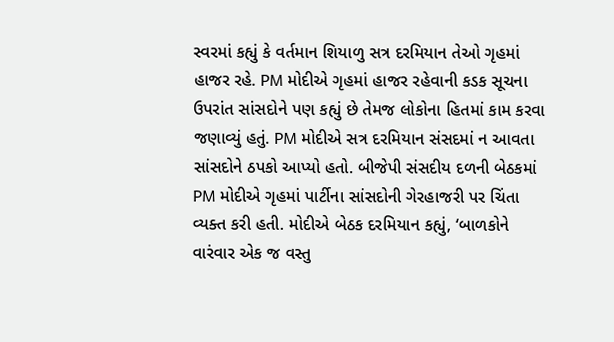સ્વરમાં કહ્યું કે વર્તમાન શિયાળુ સત્ર દરમિયાન તેઓ ગૃહમાં હાજર રહે. PM મોદીએ ગૃહમાં હાજર રહેવાની કડક સૂચના ઉપરાંત સાંસદોને પણ કહ્યું છે તેમજ લોકોના હિતમાં કામ કરવા જણાવ્યું હતું. PM મોદીએ સત્ર દરમિયાન સંસદમાં ન આવતા સાંસદોને ઠપકો આપ્યો હતો. બીજેપી સંસદીય દળની બેઠકમાં PM મોદીએ ગૃહમાં પાર્ટીના સાંસદોની ગેરહાજરી પર ચિંતા વ્યક્ત કરી હતી. મોદીએ બેઠક દરમિયાન કહ્યું, ‘બાળકોને વારંવાર એક જ વસ્તુ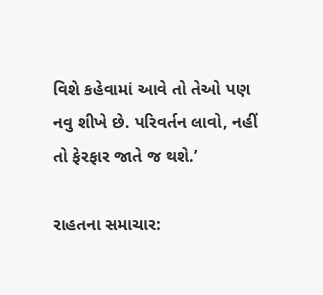વિશે કહેવામાં આવે તો તેઓ પણ નવુ શીખે છે. પરિવર્તન લાવો, નહીં તો ફેરફાર જાતે જ થશે.’

રાહતના સમાચાર: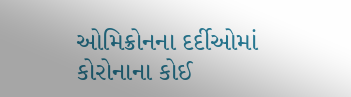ઓમિક્રોનના દર્દીઓમાં કોરોનાના કોઈ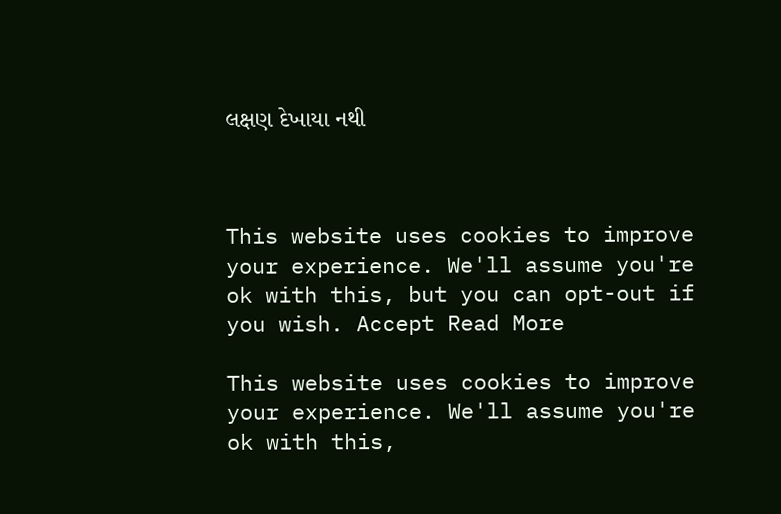લક્ષણ દેખાયા નથી



This website uses cookies to improve your experience. We'll assume you're ok with this, but you can opt-out if you wish. Accept Read More

This website uses cookies to improve your experience. We'll assume you're ok with this,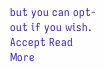but you can opt-out if you wish. Accept Read More